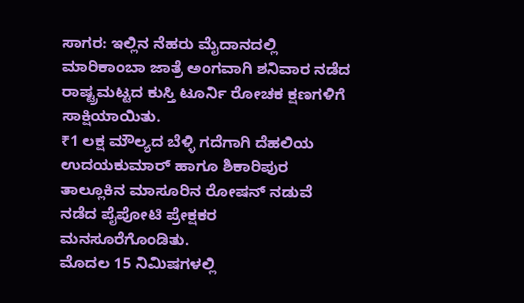ಸಾಗರ: ಇಲ್ಲಿನ ನೆಹರು ಮೈದಾನದಲ್ಲಿ ಮಾರಿಕಾಂಬಾ ಜಾತ್ರೆ ಅಂಗವಾಗಿ ಶನಿವಾರ ನಡೆದ ರಾಷ್ಟ್ರಮಟ್ಟದ ಕುಸ್ತಿ ಟೂರ್ನಿ ರೋಚಕ ಕ್ಷಣಗಳಿಗೆ ಸಾಕ್ಷಿಯಾಯಿತು.
₹1 ಲಕ್ಷ ಮೌಲ್ಯದ ಬೆಳ್ಳಿ ಗದೆಗಾಗಿ ದೆಹಲಿಯ ಉದಯಕುಮಾರ್ ಹಾಗೂ ಶಿಕಾರಿಪುರ ತಾಲ್ಲೂಕಿನ ಮಾಸೂರಿನ ರೋಷನ್ ನಡುವೆ ನಡೆದ ಪೈಪೋಟಿ ಪ್ರೇಕ್ಷಕರ ಮನಸೂರೆಗೊಂಡಿತು.
ಮೊದಲ 15 ನಿಮಿಷಗಳಲ್ಲಿ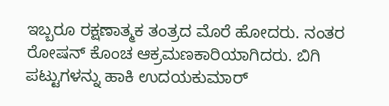ಇಬ್ಬರೂ ರಕ್ಷಣಾತ್ಮಕ ತಂತ್ರದ ಮೊರೆ ಹೋದರು. ನಂತರ ರೋಷನ್ ಕೊಂಚ ಆಕ್ರಮಣಕಾರಿಯಾಗಿದರು. ಬಿಗಿ ಪಟ್ಟುಗಳನ್ನು ಹಾಕಿ ಉದಯಕುಮಾರ್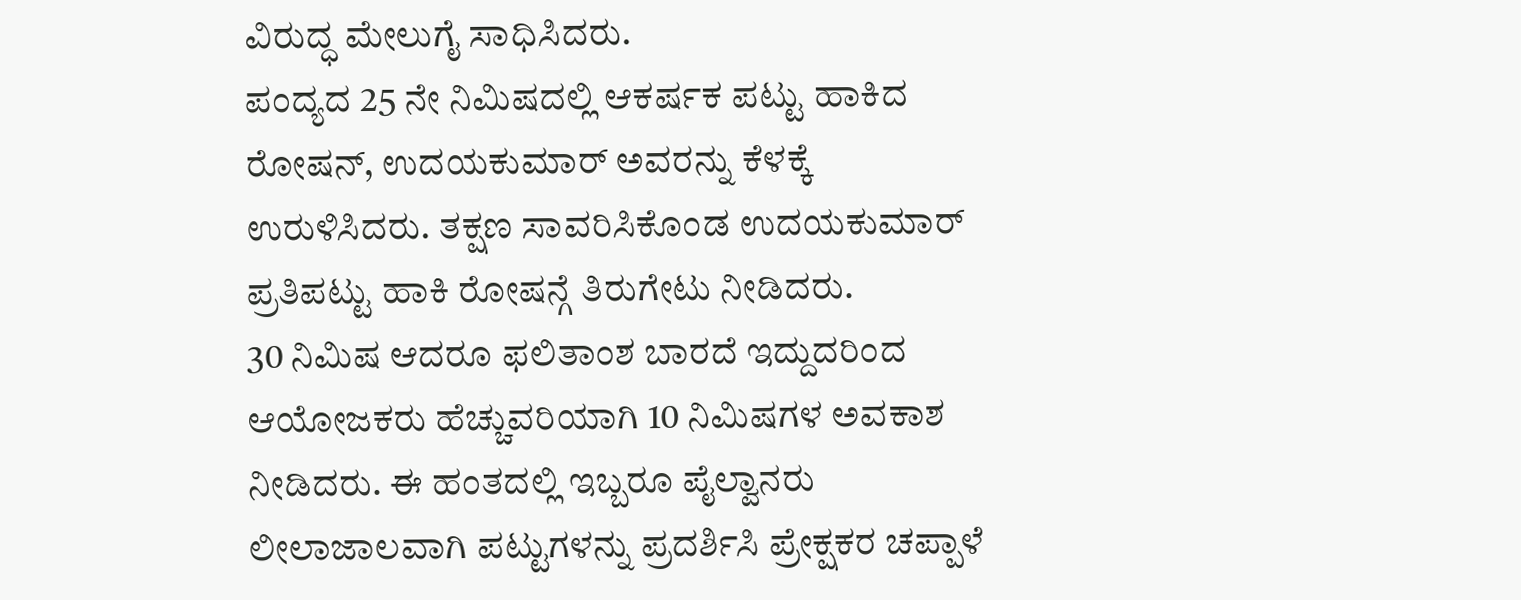ವಿರುದ್ಧ ಮೇಲುಗೈ ಸಾಧಿಸಿದರು.
ಪಂದ್ಯದ 25 ನೇ ನಿಮಿಷದಲ್ಲಿ ಆಕರ್ಷಕ ಪಟ್ಟು ಹಾಕಿದ ರೋಷನ್, ಉದಯಕುಮಾರ್ ಅವರನ್ನು ಕೆಳಕ್ಕೆ ಉರುಳಿಸಿದರು. ತಕ್ಷಣ ಸಾವರಿಸಿಕೊಂಡ ಉದಯಕುಮಾರ್ ಪ್ರತಿಪಟ್ಟು ಹಾಕಿ ರೋಷನ್ಗೆ ತಿರುಗೇಟು ನೀಡಿದರು.
30 ನಿಮಿಷ ಆದರೂ ಫಲಿತಾಂಶ ಬಾರದೆ ಇದ್ದುದರಿಂದ ಆಯೋಜಕರು ಹೆಚ್ಚುವರಿಯಾಗಿ 10 ನಿಮಿಷಗಳ ಅವಕಾಶ ನೀಡಿದರು. ಈ ಹಂತದಲ್ಲಿ ಇಬ್ಬರೂ ಪೈಲ್ವಾನರು ಲೀಲಾಜಾಲವಾಗಿ ಪಟ್ಟುಗಳನ್ನು ಪ್ರದರ್ಶಿಸಿ ಪ್ರೇಕ್ಷಕರ ಚಪ್ಪಾಳೆ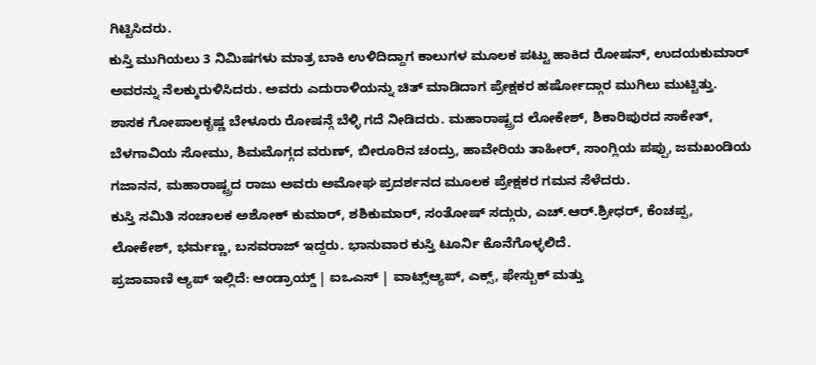ಗಿಟ್ಟಿಸಿದರು.
ಕುಸ್ತಿ ಮುಗಿಯಲು 3 ನಿಮಿಷಗಳು ಮಾತ್ರ ಬಾಕಿ ಉಳಿದಿದ್ದಾಗ ಕಾಲುಗಳ ಮೂಲಕ ಪಟ್ಟು ಹಾಕಿದ ರೋಷನ್, ಉದಯಕುಮಾರ್ ಅವರನ್ನು ನೆಲಕ್ಕುರುಳಿಸಿದರು. ಅವರು ಎದುರಾಳಿಯನ್ನು ಚಿತ್ ಮಾಡಿದಾಗ ಪ್ರೇಕ್ಷಕರ ಹರ್ಷೋದ್ಗಾರ ಮುಗಿಲು ಮುಟ್ಟಿತ್ತು.
ಶಾಸಕ ಗೋಪಾಲಕೃಷ್ಣ ಬೇಳೂರು ರೋಷನ್ಗೆ ಬೆಳ್ಳಿ ಗದೆ ನೀಡಿದರು. ಮಹಾರಾಷ್ಟ್ರದ ಲೋಕೇಶ್, ಶಿಕಾರಿಪುರದ ಸಾಕೇತ್, ಬೆಳಗಾವಿಯ ಸೋಮು, ಶಿಮಮೊಗ್ಗದ ವರುಣ್, ಬೀರೂರಿನ ಚಂದ್ರು, ಹಾವೇರಿಯ ತಾಹೀರ್, ಸಾಂಗ್ಲಿಯ ಪಪ್ಪು, ಜಮಖಂಡಿಯ ಗಜಾನನ, ಮಹಾರಾಷ್ಟ್ರದ ರಾಜು ಅವರು ಅಮೋಘ ಪ್ರದರ್ಶನದ ಮೂಲಕ ಪ್ರೇಕ್ಷಕರ ಗಮನ ಸೆಳೆದರು.
ಕುಸ್ತಿ ಸಮಿತಿ ಸಂಚಾಲಕ ಅಶೋಕ್ ಕುಮಾರ್, ಶಶಿಕುಮಾರ್, ಸಂತೋಷ್ ಸದ್ಗುರು, ಎಚ್.ಆರ್.ಶ್ರೀಧರ್, ಕೆಂಚಪ್ಪ, ಲೋಕೇಶ್, ಭರ್ಮಣ್ಣ, ಬಸವರಾಜ್ ಇದ್ದರು. ಭಾನುವಾರ ಕುಸ್ತಿ ಟೂರ್ನಿ ಕೊನೆಗೊಳ್ಳಲಿದೆ.
ಪ್ರಜಾವಾಣಿ ಆ್ಯಪ್ ಇಲ್ಲಿದೆ: ಆಂಡ್ರಾಯ್ಡ್ | ಐಒಎಸ್ | ವಾಟ್ಸ್ಆ್ಯಪ್, ಎಕ್ಸ್, ಫೇಸ್ಬುಕ್ ಮತ್ತು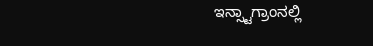ಇನ್ಸ್ಟಾಗ್ರಾಂನಲ್ಲಿ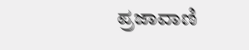ಪ್ರಜಾವಾಣಿ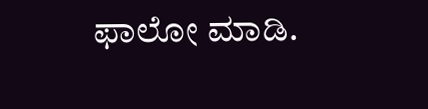ಫಾಲೋ ಮಾಡಿ.